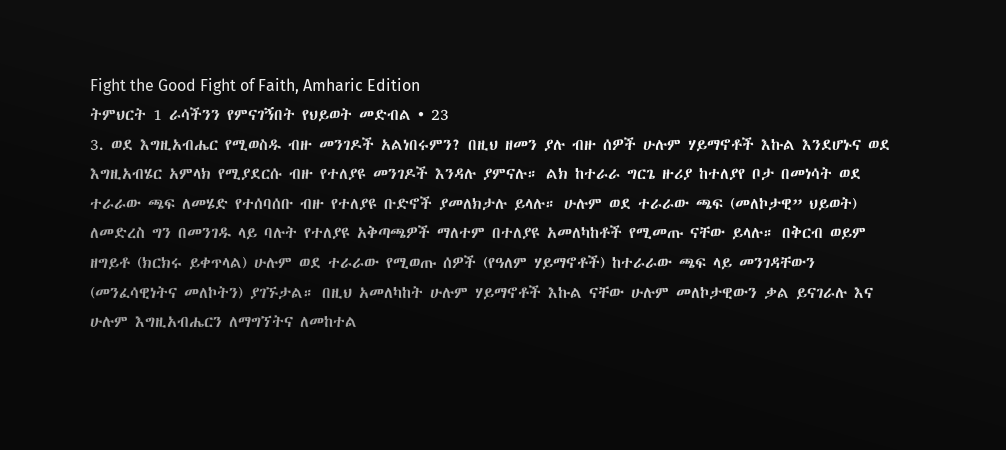Fight the Good Fight of Faith, Amharic Edition
ትምህርት 1 ራሳችንን የምናገኝበት የህይወት መድብል • 23
3. ወደ እግዚአብሔር የሚወስዱ ብዙ መንገዶች አልነበሩምን? በዚህ ዘመን ያሉ ብዙ ሰዎች ሁሉም ሃይማኖቶች እኩል እንደሆኑና ወደ እግዚአብሄር አምላክ የሚያደርሱ ብዙ የተለያዩ መንገዶች እንዳሉ ያምናሉ። ልክ ከተራራ ግርጌ ዙሪያ ከተለያየ ቦታ በመነሳት ወደ ተራራው ጫፍ ለመሄድ የተሰባሰቡ ብዙ የተለያዩ ቡድኖች ያመለክታሉ ይላሉ። ሁሉም ወደ ተራራው ጫፍ (መለኮታዊ” ህይወት) ለመድረስ ግን በመንገዱ ላይ ባሉት የተለያዩ አቅጣጫዎች ማለተም በተለያዩ አመለካከቶች የሚመጡ ናቸው ይላሉ። በቅርብ ወይም ዘግይቶ (ክርክሩ ይቀጥላል) ሁሉም ወደ ተራራው የሚወጡ ሰዎች (የዓለም ሃይማኖቶች) ከተራራው ጫፍ ላይ መንገዳቸውን (መንፈሳዊነትና መለኮትን) ያገኙታል። በዚህ አመለካከት ሁሉም ሃይማኖቶች እኩል ናቸው ሁሉም መለኮታዊውን ቃል ይናገራሉ እና ሁሉም እግዚአብሔርን ለማግኘትና ለመከተል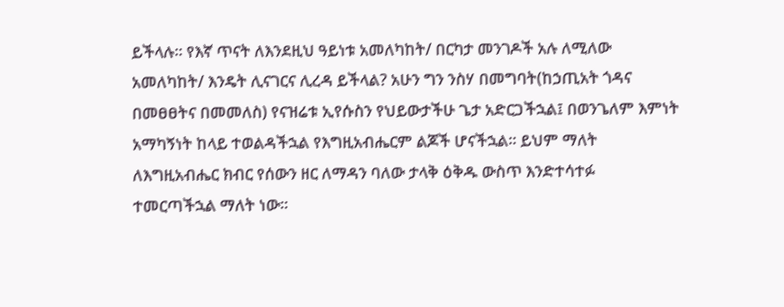ይችላሉ። የእኛ ጥናት ለእንደዚህ ዓይነቱ አመለካከት/ በርካታ መንገዶች አሉ ለሚለው አመለካከት/ እንዴት ሊናገርና ሊረዳ ይችላል? አሁን ግን ንስሃ በመግባት(ከኃጢአት ጎዳና በመፀፀትና በመመለስ) የናዝሬቱ ኢየሱስን የህይውታችሁ ጌታ አድርጋችኋል፤ በወንጌለም እምነት አማካኝነት ከላይ ተወልዳችኋል የእግዚአብሔርም ልጆች ሆናችኋል። ይህም ማለት ለእግዚአብሔር ክብር የሰውን ዘር ለማዳን ባለው ታላቅ ዕቅዱ ውስጥ እንድተሳተፉ ተመርጣችኋል ማለት ነው፡፡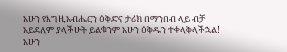አሁን የእግዚአብሔርን ዕቅድና ታሪክ በማንበብ ላይ ብቻ አይደለም ያላችሁት ይልቁንም አሁን ዕቅዱን ተቀላቅላችኋል! አሁን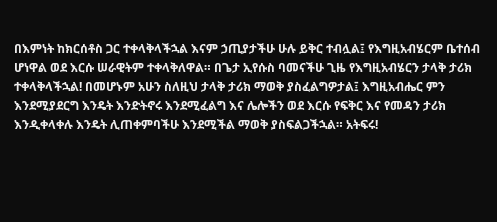በእምነት ከክርሰቶስ ጋር ተቀላቅላችኋል እናም ኃጢያታችሁ ሁሉ ይቅር ተብሏል፤ የእግዚአብሄርም ቤተሰብ ሆነዋል ወደ እርሱ ሠራዊትም ተቀላቅለዋል። በጌታ ኢየሱስ ባመናችሁ ጊዜ የእግዚአብሄርን ታላቅ ታሪክ ተቀላቅላችኋል! በመሆኑም አሁን ስለዚህ ታላቅ ታሪክ ማወቅ ያስፈልግዎታል፤ እግዚአብሔር ምን እንደሚያደርግ እንዴት እንድትኖሩ እንደሚፈልግ እና ሌሎችን ወደ እርሱ የፍቅር እና የመዳን ታሪክ እንዲቀላቀሉ እንዴት ሊጠቀምባችሁ እንደሚችል ማወቅ ያስፍልጋችኋል። አትፍሩ!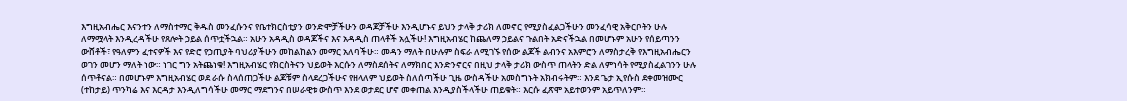እግዚአብሔር እናንተን ለማስተማር ቅዱስ መንፈሱንና የቤተክርስቲያን ወንድሞቻችሁን ወዳጆቻችሁ እንዲሆኑና ይህን ታላቅ ታሪክ ለመኖር የሚያስፈልጋችሁን መንፈሳዊ አቅርቦትን ሁሉ ለማሟላት እንዲረዳችሁ የጸሎት ኃይል ሰጥቷችኋል። አሁን አዳዲስ ወዳጆችና እና አዳዲስ ጠላቶች አሏችሁ! እግዚአብሄር ከጨለማ ኃይልና ጉልበት አድናችኋል በመሆኑም አሁን የሰይጣንን ውሸቶች፣ የዓለምን ፈተናዎች እና የድሮ የኃጢያት ባህሪያችሁን መከልከልን መማር አለባችሁ። መዳን ማለት በሁሉም ስፍራ ለሚገኙ የሰው ልጆች ልብንና አእምሮን ለማስታረቅ የእግዚአብሔርን ወገን መሆን ማለት ነው። ነገር ግን አትጨነቁ! እግዚአብሄር የክርስትናን ህይወት እርሱን ለማስደሰትና ለማክበር እንድንኖርና በዚህ ታላቅ ታሪክ ውስጥ ጠላትን ድል ለምነሳት የሚያስፈልገንን ሁሉ ሰጥቶናል። በመሆኑም እግዚአብሄር ወደ ራሱ ስላሰጠጋችሁ ልጆቹም ስላደረጋችሁና የዘላለም ህይወት ስለሰጣችሁ ጊዜ ውስዳችሁ አመስግኑት አክብሩትም። እንደ ጌታ ኢየሱስ ደቀመዝሙር (ተከታይ) ጥንካሬ እና እርዳታ እንዲለግሳችሁ መማር ማደግንና በሠራዊቱ ውስጥ እንደ ወታደር ሆኖ መቀጠል እንዲያስችላችሁ ጠይቁት። እርሱ ፈጽሞ አይተወንም አይጥለንም።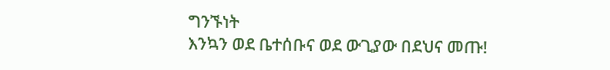ግንኙነት
እንኳን ወደ ቤተሰቡና ወደ ውጊያው በደህና መጡ!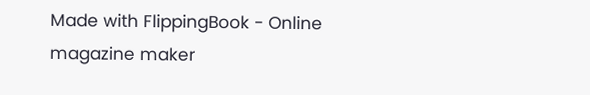Made with FlippingBook - Online magazine maker